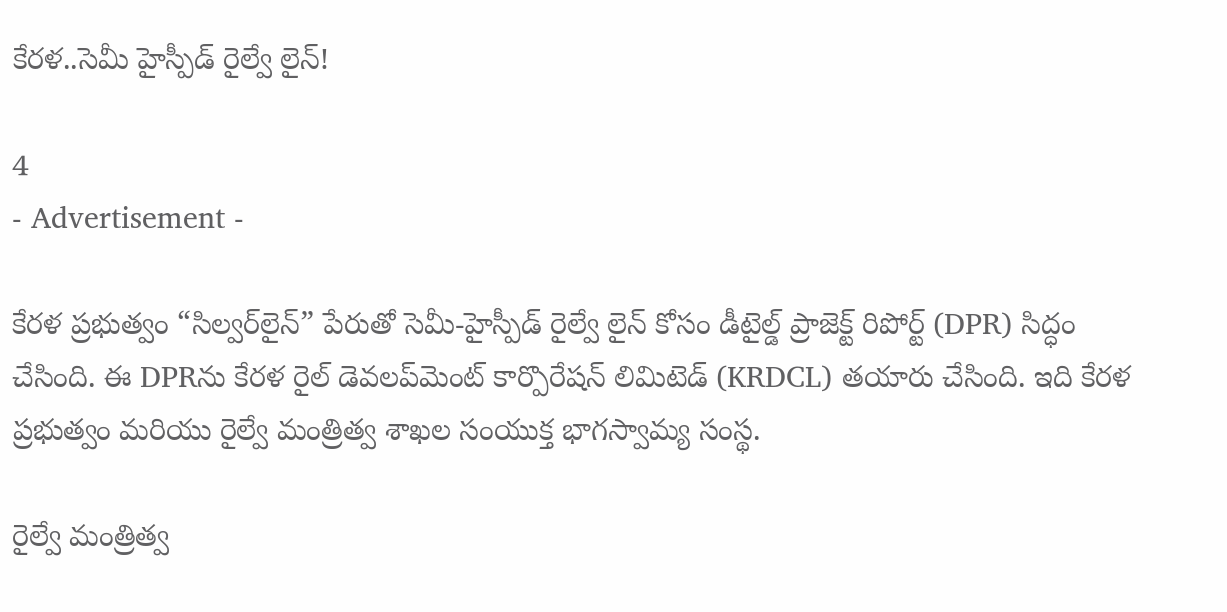కేరళ..సెమీ హైస్పీడ్ రైల్వే లైన్!

4
- Advertisement -

కేరళ ప్రభుత్వం “సిల్వర్‌లైన్” పేరుతో సెమీ-హైస్పీడ్ రైల్వే లైన్ కోసం డీటైల్డ్ ప్రాజెక్ట్ రిపోర్ట్ (DPR) సిద్ధం చేసింది. ఈ DPRను కేరళ రైల్ డెవలప్‌మెంట్ కార్పొరేషన్ లిమిటెడ్ (KRDCL) తయారు చేసింది. ఇది కేరళ ప్రభుత్వం మరియు రైల్వే మంత్రిత్వ శాఖల సంయుక్త భాగస్వామ్య సంస్థ.

రైల్వే మంత్రిత్వ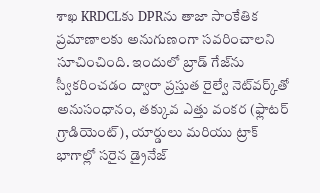శాఖ KRDCLకు DPRను తాజా సాంకేతిక ప్రమాణాలకు అనుగుణంగా సవరించాలని సూచించింది. ఇందులో బ్రాడ్ గేజ్‌ను స్వీకరించడం ద్వారా ప్రస్తుత రైల్వే నెట్‌వర్క్‌తో అనుసంధానం, తక్కువ ఎత్తు వంకర (ఫ్లాటర్ గ్రాడియెంట్), యార్డులు మరియు ట్రాక్ భాగాల్లో సరైన డ్రైనేజ్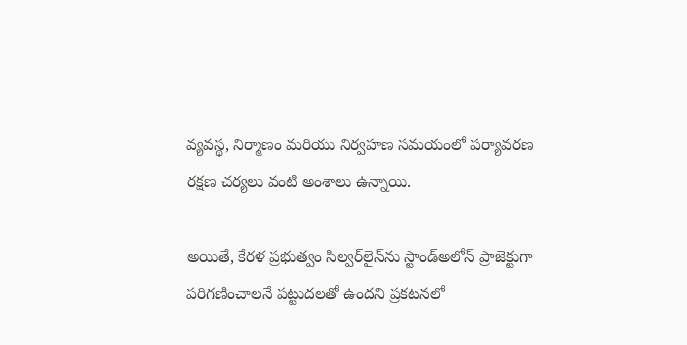వ్యవస్థ, నిర్మాణం మరియు నిర్వహణ సమయంలో పర్యావరణ రక్షణ చర్యలు వంటి అంశాలు ఉన్నాయి.

అయితే, కేరళ ప్రభుత్వం సిల్వర్‌లైన్‌ను స్టాండ్అలోన్ ప్రాజెక్టుగా పరిగణించాలనే పట్టుదలతో ఉందని ప్రకటనలో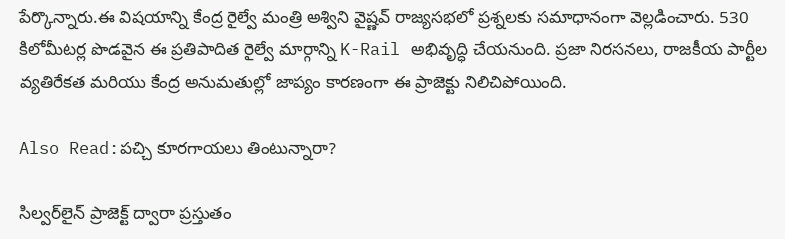పేర్కొన్నారు.ఈ విషయాన్ని కేంద్ర రైల్వే మంత్రి అశ్విని వైష్ణవ్ రాజ్యసభలో ప్రశ్నలకు సమాధానంగా వెల్లడించారు. 530 కిలోమీటర్ల పొడవైన ఈ ప్రతిపాదిత రైల్వే మార్గాన్ని K-Rail అభివృద్ధి చేయనుంది. ప్రజా నిరసనలు, రాజకీయ పార్టీల వ్యతిరేకత మరియు కేంద్ర అనుమతుల్లో జాప్యం కారణంగా ఈ ప్రాజెక్టు నిలిచిపోయింది.

Also Read:పచ్చి కూరగాయలు తింటున్నారా?

సిల్వర్‌లైన్ ప్రాజెక్ట్ ద్వారా ప్రస్తుతం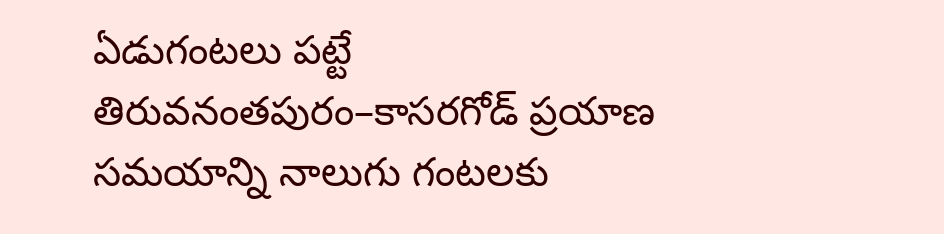ఏడుగంటలు పట్టే తిరువనంతపురం–కాసరగోడ్ ప్రయాణ సమయాన్ని నాలుగు గంటలకు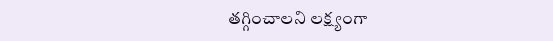తగ్గించాలని లక్ష్యంగా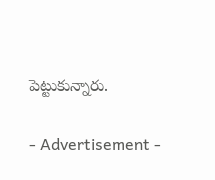పెట్టుకున్నారు.

- Advertisement -